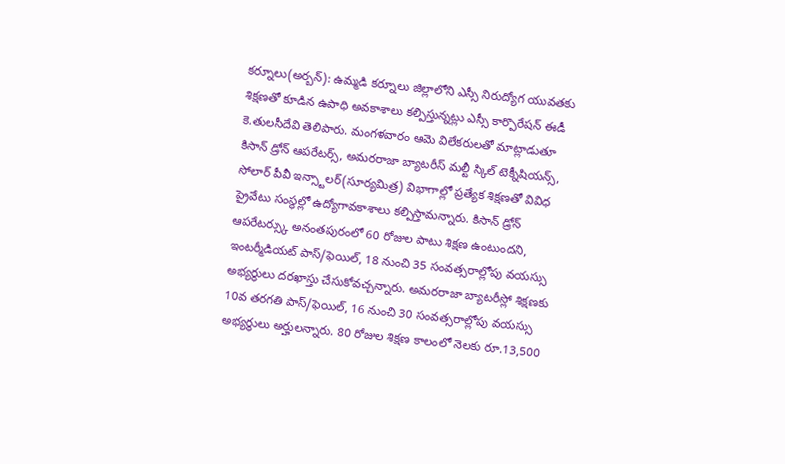కర్నూలు(అర్బన్): ఉమ్మడి కర్నూలు జిల్లాలోని ఎస్సీ నిరుద్యోగ యువతకు శిక్షణతో కూడిన ఉపాధి అవకాశాలు కల్పిస్తున్నట్లు ఎస్సీ కార్పొరేషన్ ఈడీ కె.తులసీదేవి తెలిపారు. మంగళవారం ఆమె విలేకరులతో మాట్లాడుతూ కిసాన్ డ్రోన్ ఆపరేటర్స్, అమరరాజా బ్యాటరీస్ మల్టీ స్కిల్ టెక్నీషియన్స్, సోలార్ పీవీ ఇన్స్టాలర్(సూర్యమిత్ర) విభాగాల్లో ప్రత్యేక శిక్షణతో వివిధ ప్రైవేటు సంస్థల్లో ఉద్యోగావకాశాలు కల్పిస్తామన్నారు. కిసాన్ డ్రోన్ ఆపరేటర్స్కు అనంతపురంలో 60 రోజుల పాటు శిక్షణ ఉంటుందని, ఇంటర్మీడియట్ పాస్/ఫెయిల్, 18 నుంచి 35 సంవత్సరాల్లోపు వయస్సు అభ్యర్థులు దరఖాస్తు చేసుకోవచ్చన్నారు. అమరరాజా బ్యాటరీస్లో శిక్షణకు 10వ తరగతి పాస్/ఫెయిల్, 16 నుంచి 30 సంవత్సరాల్లోపు వయస్సు అభ్యర్థులు అర్హులన్నారు. 80 రోజుల శిక్షణ కాలంలో నెలకు రూ.13,500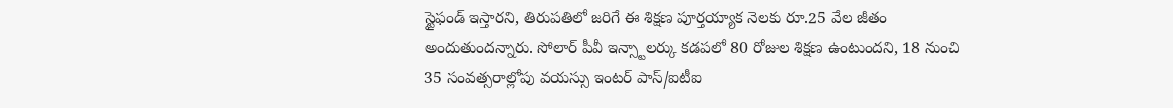స్టైఫండ్ ఇస్తారని, తిరుపతిలో జరిగే ఈ శిక్షణ పూర్తయ్యాక నెలకు రూ.25 వేల జీతం అందుతుందన్నారు. సోలార్ పీవీ ఇన్స్టాలర్కు కడపలో 80 రోజుల శిక్షణ ఉంటుందని, 18 నుంచి 35 సంవత్సరాల్లోపు వయస్సు ఇంటర్ పాస్/ఐటీఐ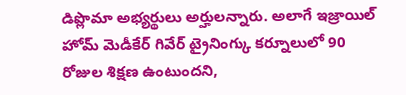డిప్లొమా అభ్యర్థులు అర్హులన్నారు. అలాగే ఇజ్రాయిల్ హోమ్ మెడీకేర్ గివేర్ ట్రైనింగ్కు కర్నూలులో 90 రోజుల శిక్షణ ఉంటుందని,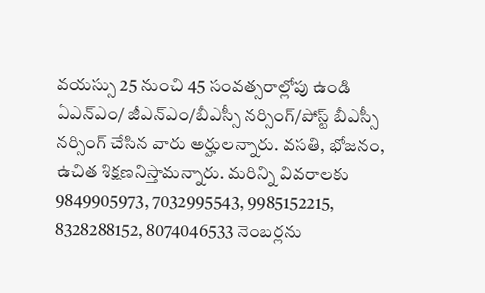వయస్సు 25 నుంచి 45 సంవత్సరాల్లోపు ఉండి ఏఎన్ఎం/ జీఎన్ఎం/బీఎస్సీ నర్సింగ్/పోస్ట్ బీఎస్సీ నర్సింగ్ చేసిన వారు అర్హులన్నారు. వసతి, భోజనం, ఉచిత శిక్షణనిస్తామన్నారు. మరిన్ని వివరాలకు 9849905973, 7032995543, 9985152215, 8328288152, 8074046533 నెంబర్లను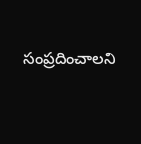సంప్రదించాలని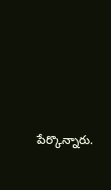పేర్కొన్నారు.